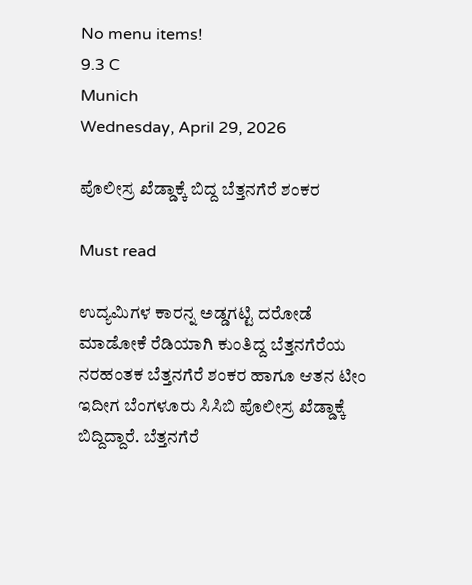No menu items!
9.3 C
Munich
Wednesday, April 29, 2026

ಪೊಲೀಸ್ರ ಖೆಡ್ಡಾಕ್ಕೆ ಬಿದ್ದ ಬೆತ್ತನಗೆರೆ ಶಂಕರ

Must read

ಉದ್ಯಮಿಗಳ ಕಾರನ್ನ ಅಡ್ಡಗಟ್ಟಿ ದರೋಡೆ ಮಾಡೋಕೆ ರೆಡಿಯಾಗಿ ಕುಂತಿದ್ದ ಬೆತ್ತನಗೆರೆಯ ನರಹಂತಕ ಬೆತ್ತನಗೆರೆ ಶಂಕರ ಹಾಗೂ ಆತನ ಟೀಂ ಇದೀಗ ಬೆಂಗಳೂರು ಸಿಸಿಬಿ ಪೊಲೀಸ್ರ ಖೆಡ್ಡಾಕ್ಕೆ ಬಿದ್ದಿದ್ದಾರೆ. ಬೆತ್ತನಗೆರೆ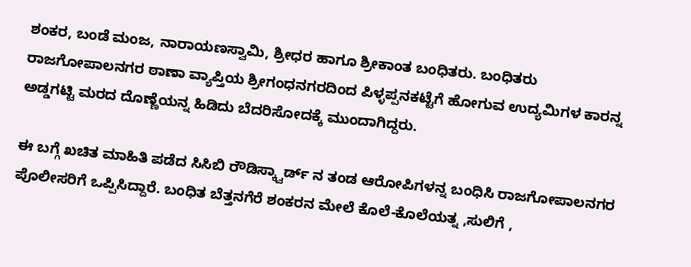ಶಂಕರ, ಬಂಡೆ ಮಂಜ, ನಾರಾಯಣಸ್ವಾಮಿ, ಶ್ರೀಧರ ಹಾಗೂ ಶ್ರೀಕಾಂತ ಬಂಧಿತರು. ಬಂಧಿತರು ರಾಜಗೋಪಾಲನಗರ ಠಾಣಾ ವ್ಯಾಪ್ತಿಯ ಶ್ರೀಗಂಧನಗರದಿಂದ ಪಿಳ್ಳಪ್ಪನಕಟ್ಟೆಗೆ ಹೋಗುವ ಉದ್ಯಮಿಗಳ ಕಾರನ್ನ ಅಡ್ಡಗಟ್ಟಿ ಮರದ ದೊಣ್ಣೆಯನ್ನ ಹಿಡಿದು ಬೆದರಿಸೋದಕ್ಕೆ ಮುಂದಾಗಿದ್ದರು.

ಈ ಬಗ್ಗೆ ಖಚಿತ ಮಾಹಿತಿ ಪಡೆದ ಸಿಸಿಬಿ ರೌಡಿಸ್ಕ್ವಾರ್ಡ್ ನ ತಂಡ ಆರೋಪಿಗಳನ್ನ ಬಂಧಿಸಿ ರಾಜಗೋಪಾಲನಗರ ಪೊಲೀಸರಿಗೆ ಒಪ್ಪಿಸಿದ್ದಾರೆ. ಬಂಧಿತ ಬೆತ್ತನಗೆರೆ ಶಂಕರನ ಮೇಲೆ ಕೊಲೆ-ಕೊಲೆಯತ್ನ ,ಸುಲಿಗೆ ,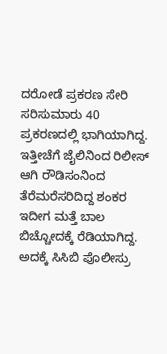ದರೋಡೆ ಪ್ರಕರಣ ಸೇರಿ ಸರಿಸುಮಾರು 40 ಪ್ರಕರಣದಲ್ಲಿ ಭಾಗಿಯಾಗಿದ್ದ. ಇತ್ತೀಚೆಗೆ ಜೈಲಿನಿಂದ ರಿಲೀಸ್ ಆಗಿ ರೌಡಿಸಂನಿಂದ ತೆರೆಮರೆಸರಿದಿದ್ದ ಶಂಕರ ಇದೀಗ ಮತ್ತೆ ಬಾಲ ಬಿಚ್ಚೋದಕ್ಕೆ ರೆಡಿಯಾಗಿದ್ದ. ಅದಕ್ಕೆ ಸಿಸಿಬಿ ಪೊಲೀಸ್ರು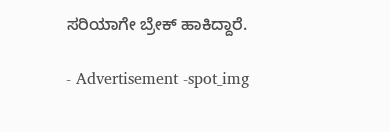ಸರಿಯಾಗೇ ಬ್ರೇಕ್ ಹಾಕಿದ್ದಾರೆ.

- Advertisement -spot_img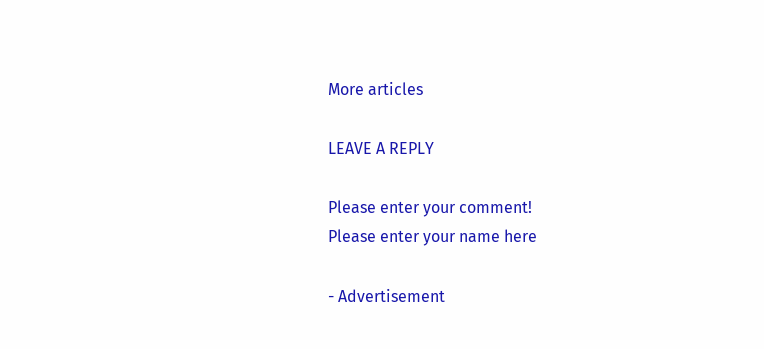More articles

LEAVE A REPLY

Please enter your comment!
Please enter your name here

- Advertisement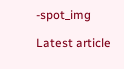-spot_img

Latest article